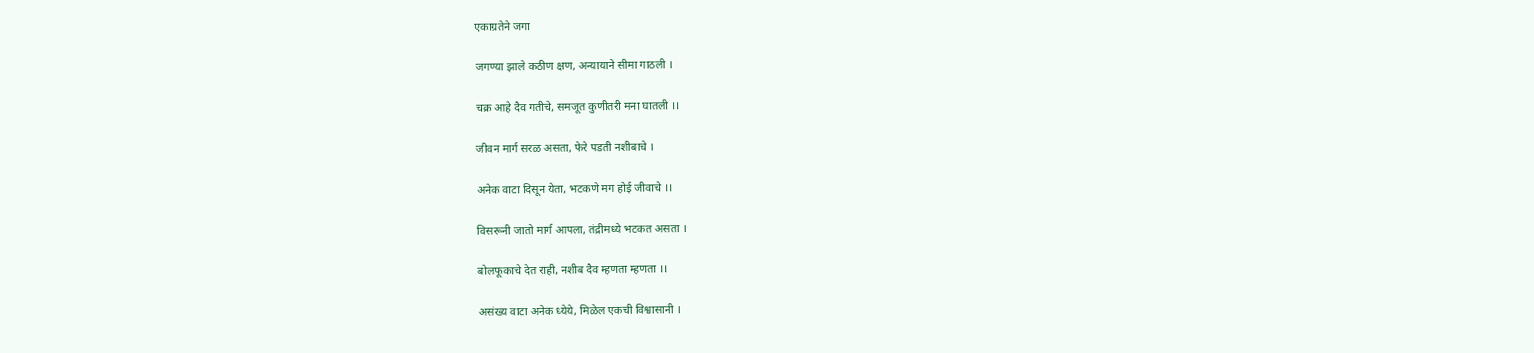एकाग्रतेने जगा

जगण्या झाले कठीण क्षण, अन्यायाने सीमा गाठली ।

चक्र आहे दैव गतीचे, समजूत कुणीतरी मना घातली ।।

जीवन मार्ग सरळ असता, फेरे पडती नशीबाचे ।

अनेक वाटा दिसून येता, भटकणे मग होई जीवाचे ।।

विसरूनी जातो मार्ग आपला, तंद्रीमध्ये भटकत असता ।

बोलफूकाचे देत राही, नशीब दैव म्हणता म्हणता ।।

असंख्य वाटा अनेक ध्येये, मिळेल एकची विश्वासानी ।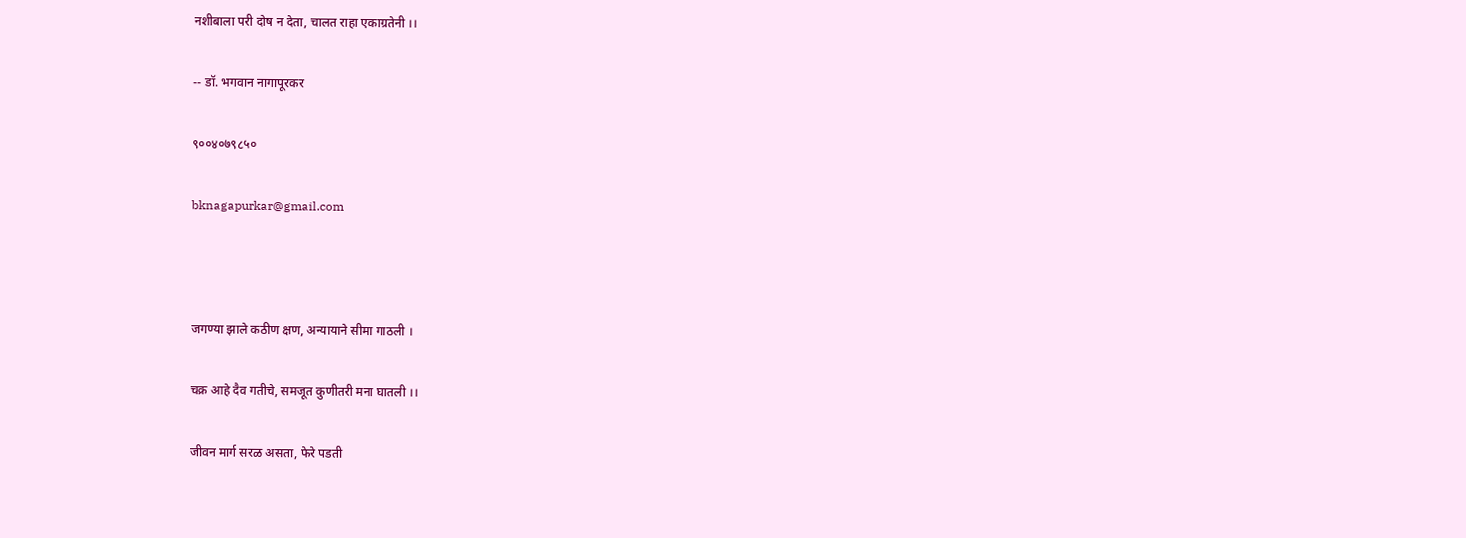नशीबाला परी दोष न देता, चालत राहा एकाग्रतेनी ।।

-- डॉ. भगवान नागापूरकर

९००४०७९८५०

bknagapurkar@gmail.com



जगण्या झाले कठीण क्षण, अन्यायाने सीमा गाठली ।

चक्र आहे दैव गतीचे, समजूत कुणीतरी मना घातली ।।

जीवन मार्ग सरळ असता, फेरे पडती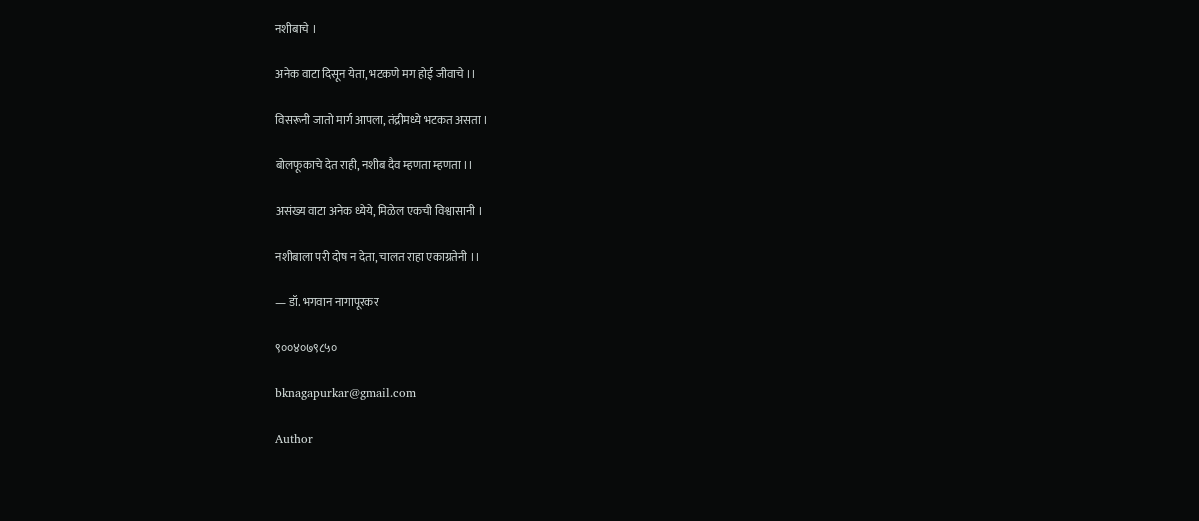नशीबाचे ।

अनेक वाटा दिसून येता, भटकणे मग होई जीवाचे ।।

विसरूनी जातो मार्ग आपला, तंद्रीमध्ये भटकत असता ।

बोलफूकाचे देत राही, नशीब दैव म्हणता म्हणता ।।

असंख्य वाटा अनेक ध्येये, मिळेल एकची विश्वासानी ।

नशीबाला परी दोष न देता, चालत राहा एकाग्रतेनी ।।

— डॉ. भगवान नागापूरकर

९००४०७९८५०

bknagapurkar@gmail.com

Author